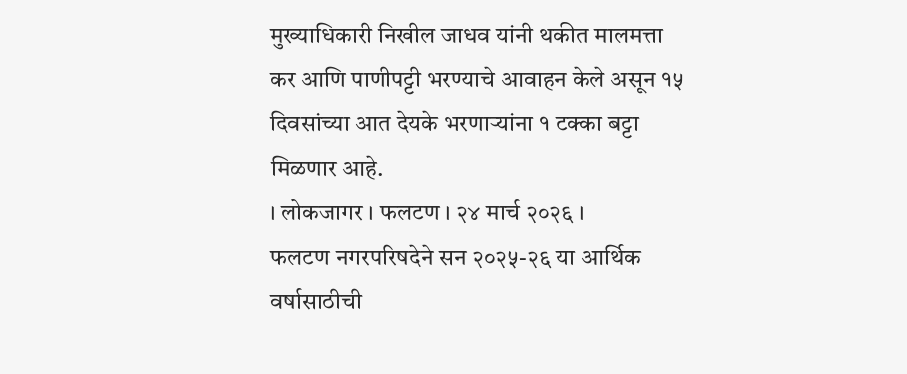मुख्याधिकारी निखील जाधव यांनी थकीत मालमत्ता कर आणि पाणीपट्टी भरण्याचे आवाहन केले असून १५ दिवसांच्या आत देयके भरणाऱ्यांना १ टक्का बट्टा मिळणार आहे.
। लोकजागर । फलटण । २४ मार्च २०२६ ।
फलटण नगरपरिषदेने सन २०२५-२६ या आर्थिक वर्षासाठीची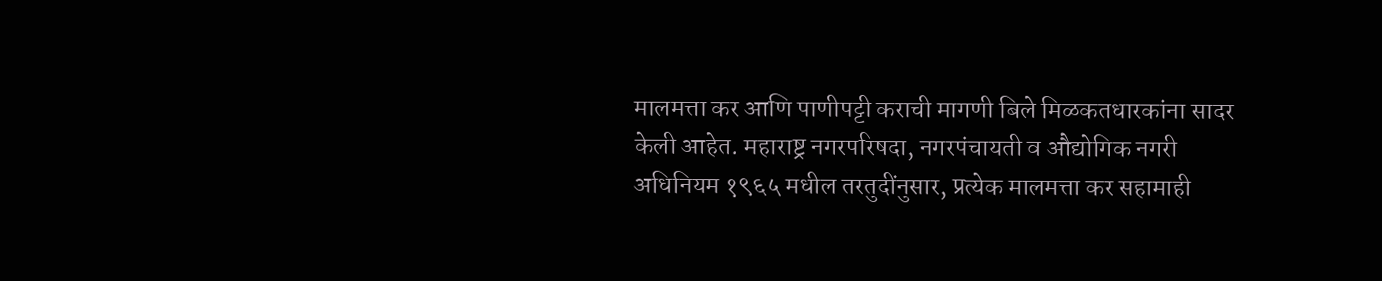मालमत्ता कर आणि पाणीपट्टी कराची मागणी बिले मिळकतधारकांना सादर केली आहेत. महाराष्ट्र नगरपरिषदा, नगरपंचायती व औद्योगिक नगरी अधिनियम १९६५ मधील तरतुदींनुसार, प्रत्येक मालमत्ता कर सहामाही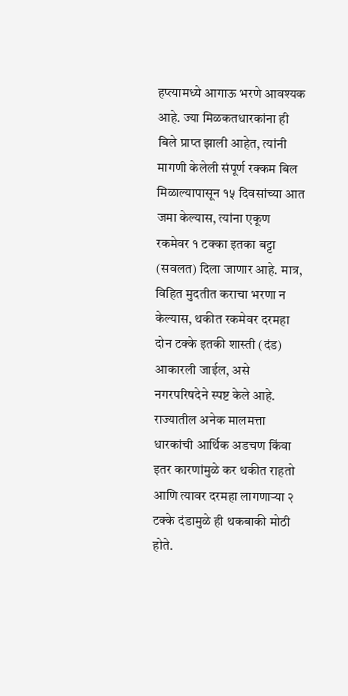हप्त्यामध्ये आगाऊ भरणे आवश्यक आहे. ज्या मिळकतधारकांना ही बिले प्राप्त झाली आहेत, त्यांनी मागणी केलेली संपूर्ण रक्कम बिल मिळाल्यापासून १५ दिवसांच्या आत जमा केल्यास, त्यांना एकूण रकमेवर १ टक्का इतका बट्टा (सवलत) दिला जाणार आहे. मात्र, विहित मुदतीत कराचा भरणा न केल्यास, थकीत रकमेवर दरमहा दोन टक्के इतकी शास्ती (दंड) आकारली जाईल, असे नगरपरिषदेने स्पष्ट केले आहे.
राज्यातील अनेक मालमत्ता धारकांची आर्थिक अडचण किंवा इतर कारणांमुळे कर थकीत राहतो आणि त्यावर दरमहा लागणाऱ्या २ टक्के दंडामुळे ही थकबाकी मोठी होते.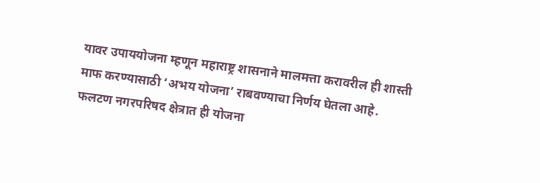यावर उपाययोजना म्हणून महाराष्ट्र शासनाने मालमत्ता करावरील ही शास्ती माफ करण्यासाठी ‘अभय योजना’ राबवण्याचा निर्णय घेतला आहे. फलटण नगरपरिषद क्षेत्रात ही योजना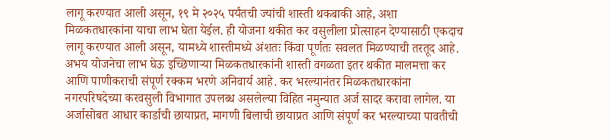लागू करण्यात आली असून, १९ मे २०२५ पर्यंतची ज्यांची शास्ती थकबाकी आहे, अशा मिळकतधारकांना याचा लाभ घेता येईल. ही योजना थकीत कर वसुलीला प्रोत्साहन देण्यासाठी एकदाच लागू करण्यात आली असून, यामध्ये शास्तीमध्ये अंशतः किंवा पूर्णतः सवलत मिळण्याची तरतूद आहे.
अभय योजनेचा लाभ घेऊ इच्छिणाऱ्या मिळकतधारकांनी शास्ती वगळता इतर थकीत मालमत्ता कर आणि पाणीकराची संपूर्ण रक्कम भरणे अनिवार्य आहे. कर भरल्यानंतर मिळकतधारकांना नगरपरिषदेच्या करवसुली विभागात उपलब्ध असलेल्या विहित नमुन्यात अर्ज सादर करावा लागेल. या अर्जासोबत आधार कार्डाची छायाप्रत, मागणी बिलाची छायाप्रत आणि संपूर्ण कर भरल्याच्या पावतीची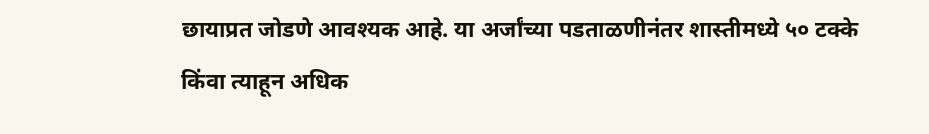छायाप्रत जोडणे आवश्यक आहे. या अर्जांच्या पडताळणीनंतर शास्तीमध्ये ५० टक्के किंवा त्याहून अधिक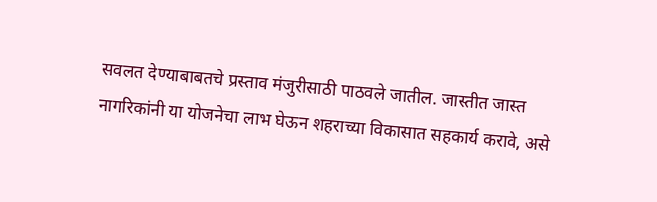सवलत देण्याबाबतचे प्रस्ताव मंजुरीसाठी पाठवले जातील. जास्तीत जास्त नागरिकांनी या योजनेचा लाभ घेऊन शहराच्या विकासात सहकार्य करावे, असे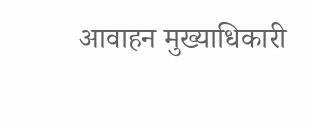आवाहन मुख्याधिकारी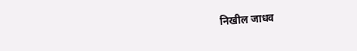निखील जाधव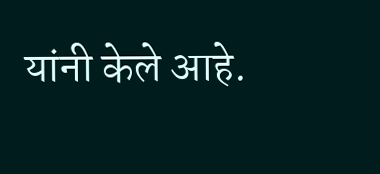यांनी केले आहे.